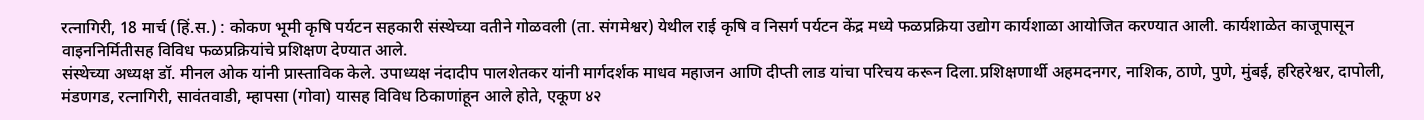रत्नागिरी, 18 मार्च (हिं.स.) : कोकण भूमी कृषि पर्यटन सहकारी संस्थेच्या वतीने गोळवली (ता. संगमेश्वर) येथील राई कृषि व निसर्ग पर्यटन केंद्र मध्ये फळप्रक्रिया उद्योग कार्यशाळा आयोजित करण्यात आली. कार्यशाळेत काजूपासून वाइननिर्मितीसह विविध फळप्रक्रियांचे प्रशिक्षण देण्यात आले.
संस्थेच्या अध्यक्ष डॉ. मीनल ओक यांनी प्रास्ताविक केले. उपाध्यक्ष नंदादीप पालशेतकर यांनी मार्गदर्शक माधव महाजन आणि दीप्ती लाड यांचा परिचय करून दिला.प्रशिक्षणार्थी अहमदनगर, नाशिक, ठाणे, पुणे, मुंबई, हरिहरेश्वर, दापोली, मंडणगड, रत्नागिरी, सावंतवाडी, म्हापसा (गोवा) यासह विविध ठिकाणांहून आले होते, एकूण ४२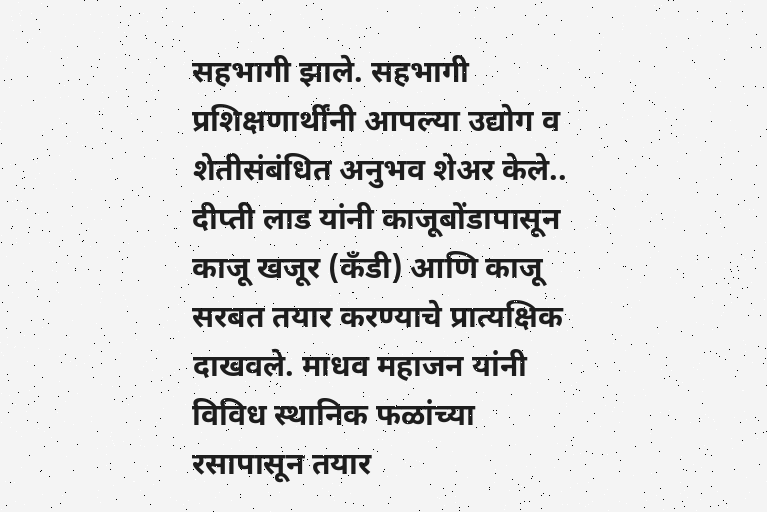सहभागी झाले. सहभागी प्रशिक्षणार्थींनी आपल्या उद्योग व शेतीसंबंधित अनुभव शेअर केले.. दीप्ती लाड यांनी काजूबोंडापासून काजू खजूर (कँडी) आणि काजू सरबत तयार करण्याचे प्रात्यक्षिक दाखवले. माधव महाजन यांनी विविध स्थानिक फळांच्या रसापासून तयार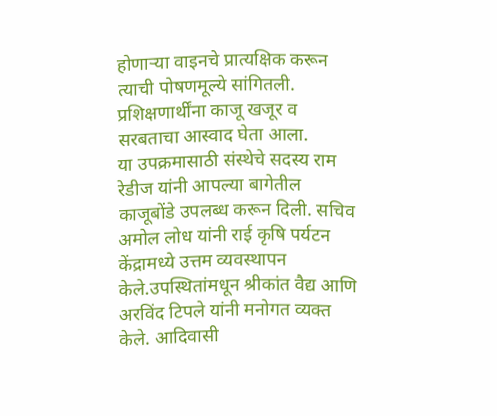होणाऱ्या वाइनचे प्रात्यक्षिक करून त्याची पोषणमूल्ये सांगितली. प्रशिक्षणार्थींना काजू खजूर व सरबताचा आस्वाद घेता आला.
या उपक्रमासाठी संस्थेचे सदस्य राम रेडीज यांनी आपल्या बागेतील काजूबोंडे उपलब्ध करून दिली. सचिव अमोल लोध यांनी राई कृषि पर्यटन केंद्रामध्ये उत्तम व्यवस्थापन केले.उपस्थितांमधून श्रीकांत वैद्य आणि अरविंद टिपले यांनी मनोगत व्यक्त केले. आदिवासी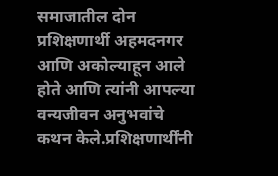समाजातील दोन प्रशिक्षणार्थी अहमदनगर आणि अकोल्याहून आले होते आणि त्यांनी आपल्या वन्यजीवन अनुभवांचे कथन केले.प्रशिक्षणार्थींनी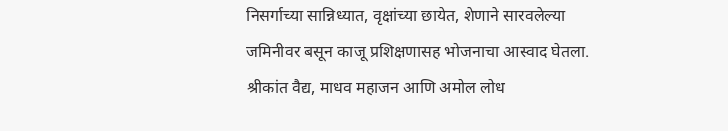निसर्गाच्या सान्निध्यात, वृक्षांच्या छायेत, शेणाने सारवलेल्या जमिनीवर बसून काजू प्रशिक्षणासह भोजनाचा आस्वाद घेतला. श्रीकांत वैद्य, माधव महाजन आणि अमोल लोध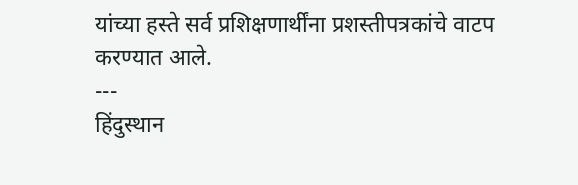यांच्या हस्ते सर्व प्रशिक्षणार्थींना प्रशस्तीपत्रकांचे वाटप करण्यात आले.
---
हिंदुस्थान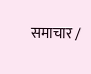समाचार /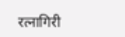रत्नागिरी